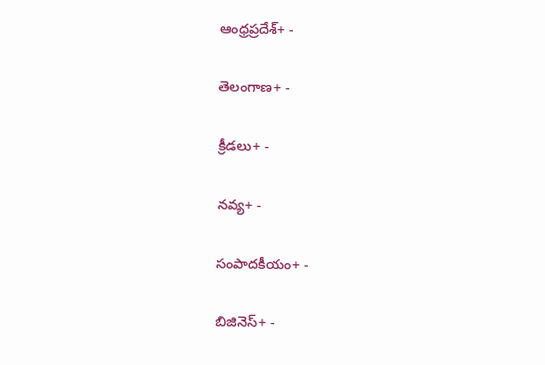ఆంధ్రప్రదేశ్+ -

తెలంగాణ+ -

క్రీడలు+ -

నవ్య+ -

సంపాదకీయం+ -

బిజినెస్+ -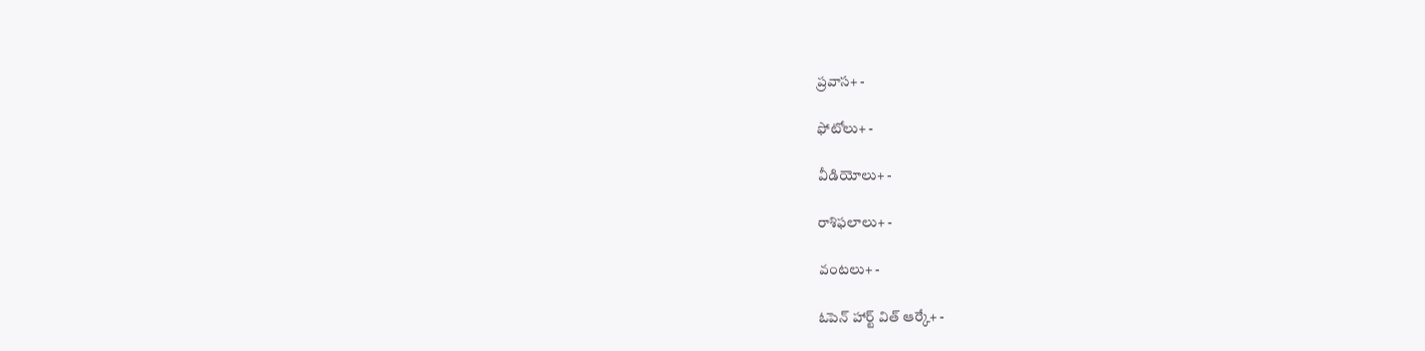ప్రవాస+ -

ఫోటోలు+ -

వీడియోలు+ -

రాశిఫలాలు+ -

వంటలు+ -

ఓపెన్ హార్ట్ విత్ ఆర్కే+ -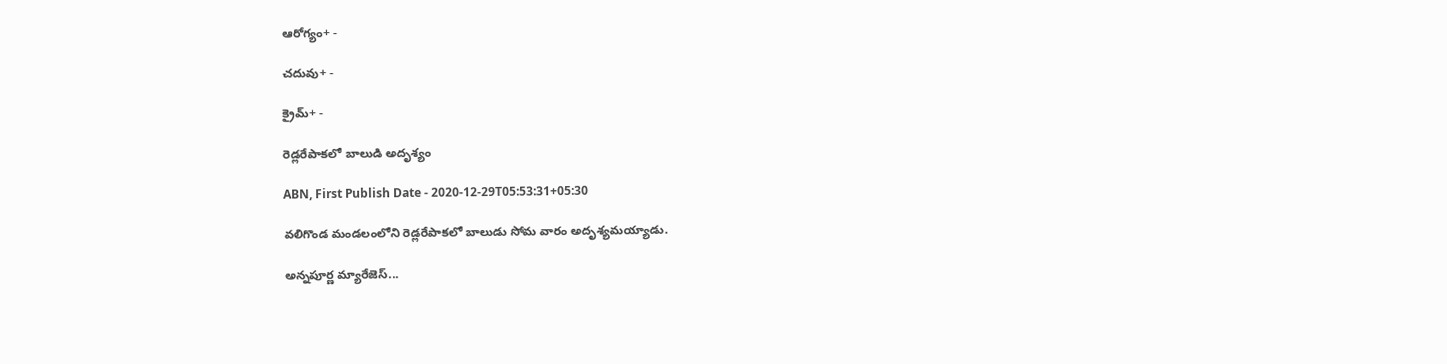ఆరోగ్యం+ -

చదువు+ -

క్రైమ్+ -

రెడ్లరేపాకలో బాలుడి అదృశ్యం

ABN, First Publish Date - 2020-12-29T05:53:31+05:30

వలిగొండ మండలంలోని రెడ్లరేపాకలో బాలుడు సోమ వారం అదృశ్యమయ్యాడు.

అన్నపూర్ణ మ్యారేజెస్...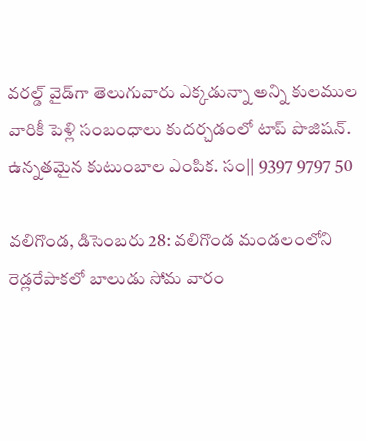వరల్డ్ వైడ్‌గా తెలుగువారు ఎక్కడున్నా అన్ని కులముల వారికీ పెళ్లి సంబంధాలు కుదర్చడంలో టాప్ పొజిషన్. ఉన్నతమైన కుటుంబాల ఎంపిక. సం|| 9397 9797 50

వలిగొండ, డిసెంబరు 28: వలిగొండ మండలంలోని రెడ్లరేపాకలో బాలుడు సోమ వారం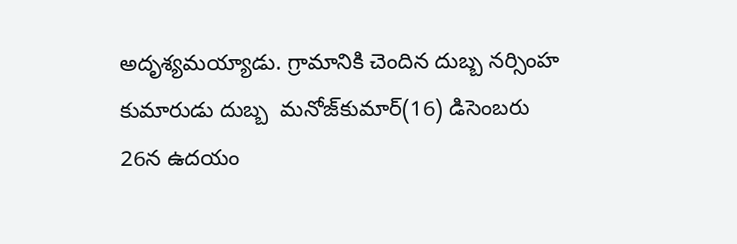అదృశ్యమయ్యాడు. గ్రామానికి చెందిన దుబ్బ నర్సింహ కుమారుడు దుబ్బ  మనోజ్‌కుమార్‌(16) డిసెంబరు 26న ఉదయం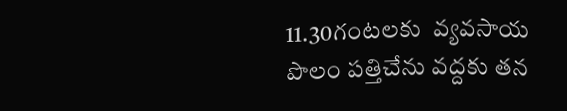11.30గంటలకు  వ్యవసాయ పొలం పత్తిచేను వద్దకు తన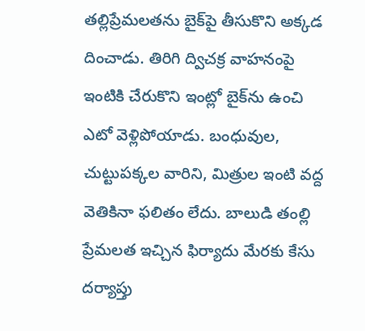తల్లిప్రేమలతను బైక్‌పై తీసుకొని అక్కడ దించాడు. తిరిగి ద్విచక్ర వాహనంపై ఇంటికి చేరుకొని ఇంట్లో బైక్‌ను ఉంచి ఎటో వెళ్లిపోయాడు. బంధువుల,  చుట్టుపక్కల వారిని, మిత్రుల ఇంటి వద్ద వెతికినా ఫలితం లేదు. బాలుడి తంల్లి ప్రేమలత ఇచ్చిన ఫిర్యాదు మేరకు కేసు దర్యాప్తు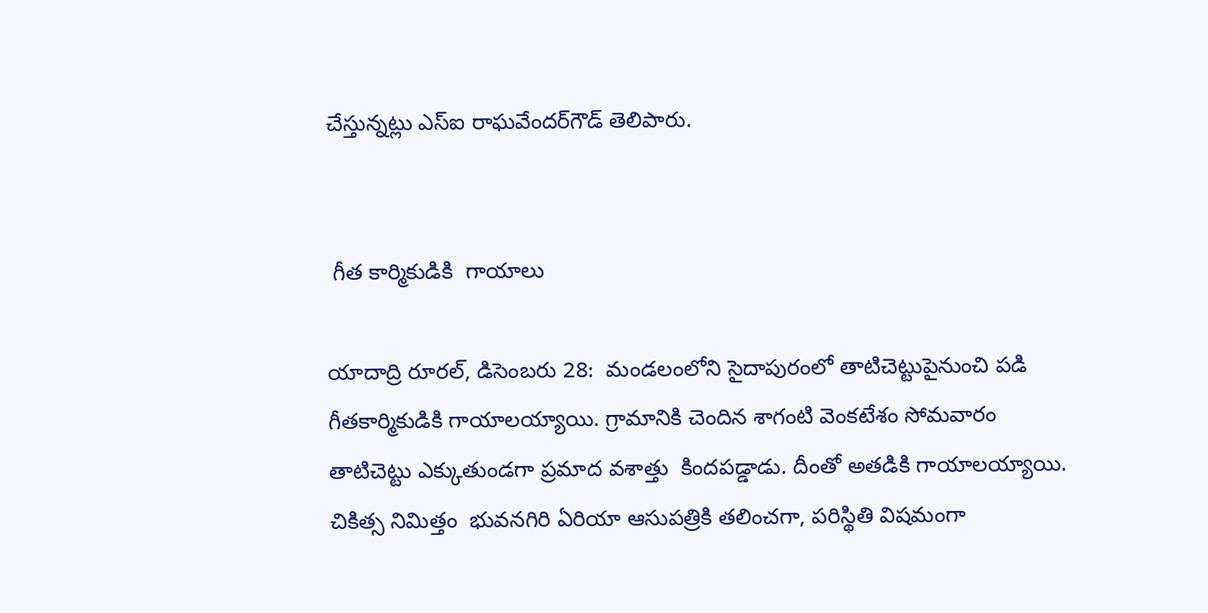చేస్తున్నట్లు ఎస్‌ఐ రాఘవేందర్‌గౌడ్‌ తెలిపారు.


 గీత కార్మికుడికి  గాయాలు

యాదాద్రి రూరల్‌, డిసెంబరు 28:  మండలంలోని సైదాపురంలో తాటిచెట్టుపైనుంచి పడి గీతకార్మికుడికి గాయాలయ్యాయి. గ్రామానికి చెందిన శాగంటి వెంకటేశం సోమవారం తాటిచెట్టు ఎక్కుతుండగా ప్రమాద వశాత్తు  కిందపడ్డాడు. దీంతో అతడికి గాయాలయ్యాయి. చికిత్స నిమిత్తం  భువనగిరి ఏరియా ఆసుపత్రికి తలించగా, పరిస్థితి విషమంగా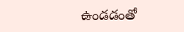ఉండడంతో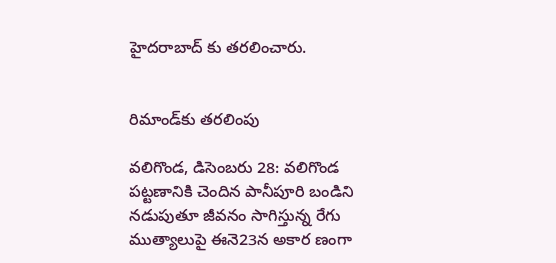హైదరాబాద్‌ కు తరలించారు.


రిమాండ్‌కు తరలింపు

వలిగొండ, డిసెంబరు 28: వలిగొండ పట్టణానికి చెందిన పానీపూరి బండిని నడుపుతూ జీవనం సాగిస్తున్న రేగు ముత్యాలుపై ఈనె23న అకార ణంగా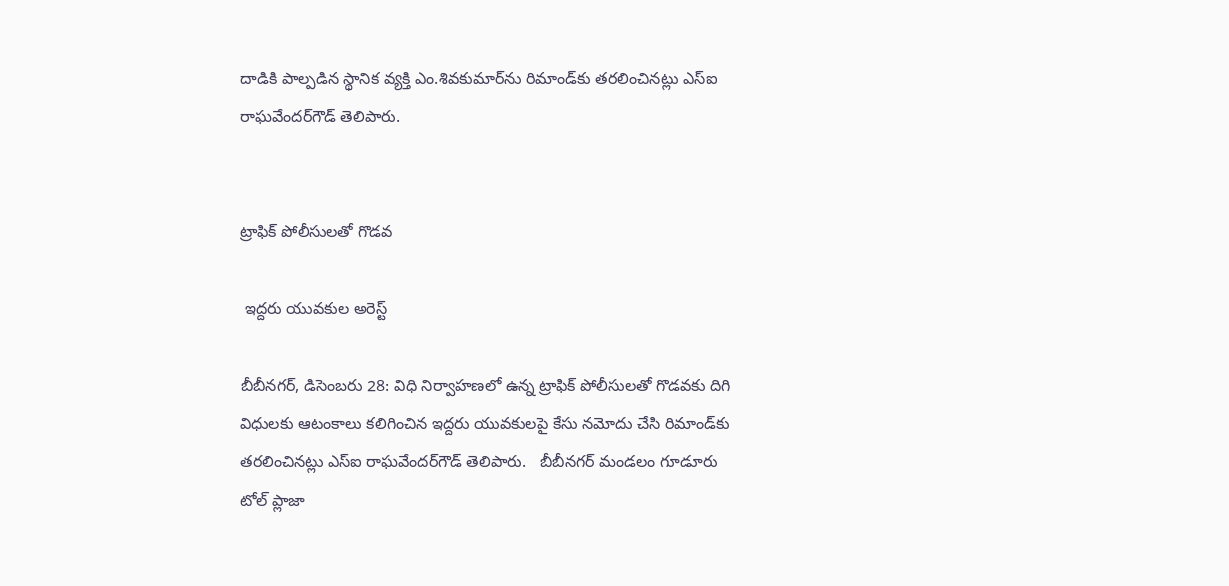దాడికి పాల్పడిన స్థానిక వ్యక్తి ఎం.శివకుమార్‌ను రిమాండ్‌కు తరలించినట్లు ఎస్‌ఐ రాఘవేందర్‌గౌడ్‌ తెలిపారు.


ట్రాఫిక్‌ పోలీసులతో గొడవ

 ఇద్దరు యువకుల అరెస్ట్‌

బీబీనగర్‌, డిసెంబరు 28: విధి నిర్వాహణలో ఉన్న ట్రాఫిక్‌ పోలీసులతో గొడవకు దిగి విధులకు ఆటంకాలు కలిగించిన ఇద్దరు యువకులపై కేసు నమోదు చేసి రిమాండ్‌కు తరలించినట్లు ఎస్‌ఐ రాఘవేందర్‌గౌడ్‌ తెలిపారు.   బీబీనగర్‌ మండలం గూడూరు టోల్‌ ప్లాజా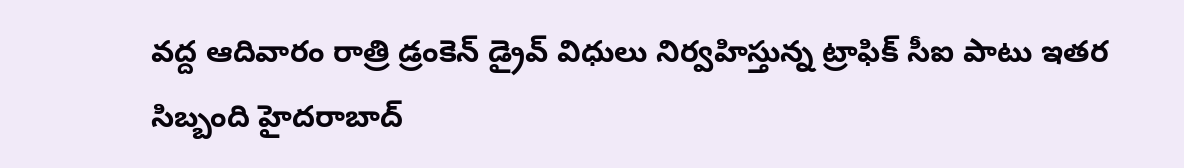వద్ద ఆదివారం రాత్రి డ్రంకెన్‌ డ్రైవ్‌ విధులు నిర్వహిస్తున్న ట్రాఫిక్‌ సీఐ పాటు ఇతర సిబ్బంది హైదరాబాద్‌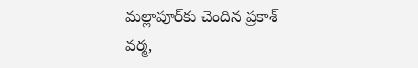మల్లాపూర్‌కు చెందిన ప్రకాశ్‌ వర్మ,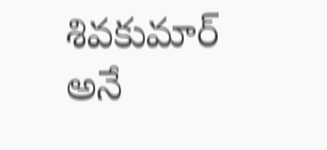శివకుమార్‌ అనే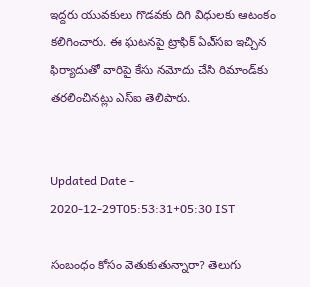ఇద్దరు యువకులు గొడవకు దిగి విధులకు ఆటంకం కలిగించారు. ఈ ఘటనపై ట్రాఫిక్‌ ఏఎ్‌సఐ ఇచ్చిన ఫిర్యాదుతో వారిపై కేసు నమోదు చేసి రిమాండ్‌కు తరలించినట్లు ఎస్‌ఐ తెలిపారు.


Updated Date - 2020-12-29T05:53:31+05:30 IST

సంబంధం కోసం వెతుకుతున్నారా? తెలుగు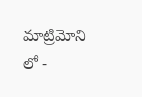మాట్రిమోని లో -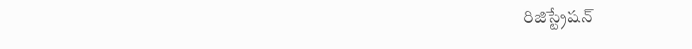రిజిస్ట్రేషన్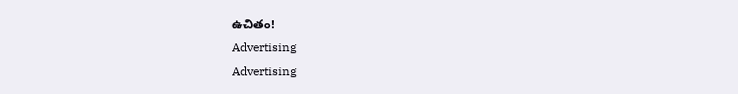ఉచితం!
Advertising
Advertising